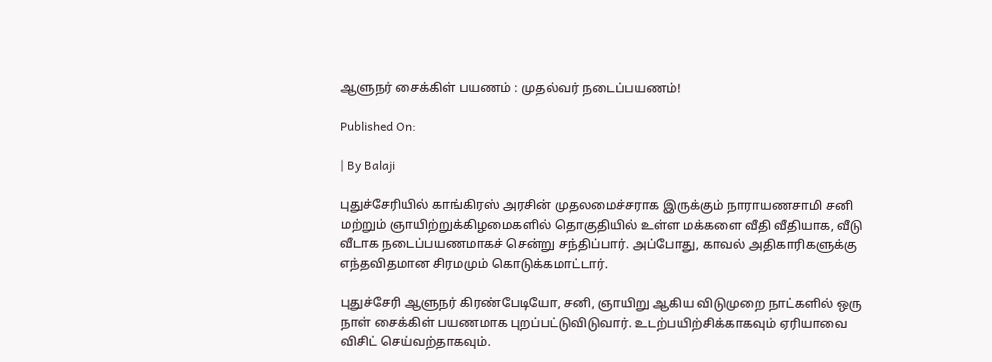ஆளுநர் சைக்கிள் பயணம் : முதல்வர் நடைப்பயணம்!

Published On:

| By Balaji

புதுச்சேரியில் காங்கிரஸ் அரசின் முதலமைச்சராக இருக்கும் நாராயணசாமி சனி மற்றும் ஞாயிற்றுக்கிழமைகளில் தொகுதியில் உள்ள மக்களை வீதி வீதியாக, வீடு வீடாக நடைப்பயணமாகச் சென்று சந்திப்பார். அப்போது, காவல் அதிகாரிகளுக்கு எந்தவிதமான சிரமமும் கொடுக்கமாட்டார்.

புதுச்சேரி ஆளுநர் கிரண்பேடியோ, சனி, ஞாயிறு ஆகிய விடுமுறை நாட்களில் ஒரு நாள் சைக்கிள் பயணமாக புறப்பட்டுவிடுவார். உடற்பயிற்சிக்காகவும் ஏரியாவை விசிட் செய்வற்தாகவும்.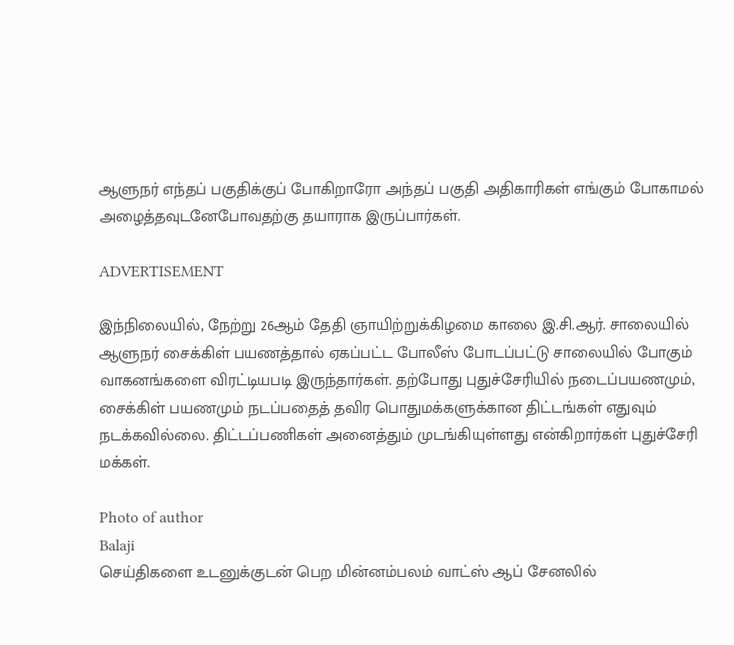ஆளுநர் எந்தப் பகுதிக்குப் போகிறாரோ அந்தப் பகுதி அதிகாரிகள் எங்கும் போகாமல் அழைத்தவுடனேபோவதற்கு தயாராக இருப்பார்கள்.

ADVERTISEMENT

இந்நிலையில், நேற்று 26ஆம் தேதி ஞாயிற்றுக்கிழமை காலை இ.சி.ஆர். சாலையில் ஆளுநர் சைக்கிள் பயணத்தால் ஏகப்பட்ட போலீஸ் போடப்பட்டு சாலையில் போகும் வாகனங்களை விரட்டியபடி இருந்தார்கள். தற்போது புதுச்சேரியில் நடைப்பயணமும், சைக்கிள் பயணமும் நடப்பதைத் தவிர பொதுமக்களுக்கான திட்டங்கள் எதுவும் நடக்கவில்லை. திட்டப்பணிகள் அனைத்தும் முடங்கியுள்ளது என்கிறார்கள் புதுச்சேரி மக்கள்.

Photo of author
Balaji
செய்திகளை உடனுக்குடன் பெற மின்னம்பலம் வாட்ஸ் ஆப் சேனலில்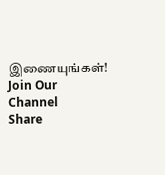இணையுங்கள்!
Join Our Channel
Share